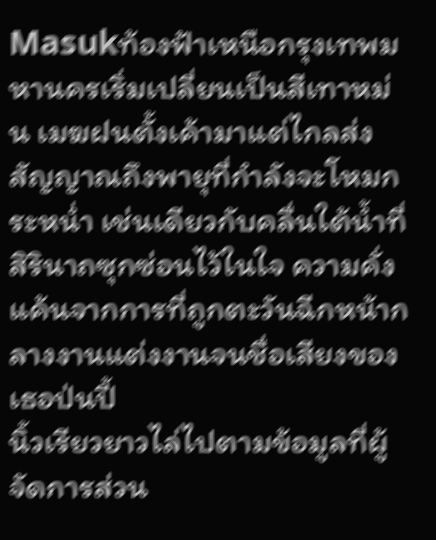Masukท้องฟ้าเหนือกรุงเทพมหานครเริ่มเปลี่ยนเป็นสีเทาหม่น เมฆฝนตั้งเค้ามาแต่ไกลส่งสัญญาณถึงพายุที่กำลังจะโหมกระหน่ำ เช่นเดียวกับคลื่นใต้น้ำที่สิรินาถซุกซ่อนไว้ในใจ ความคั่งแค้นจากการที่ถูกตะวันฉีกหน้ากลางงานแต่งงานจนชื่อเสียงของเธอป่นปี้
นิ้วเรียวยาวไล่ไปตามข้อมูลที่ผู้จัดการส่วน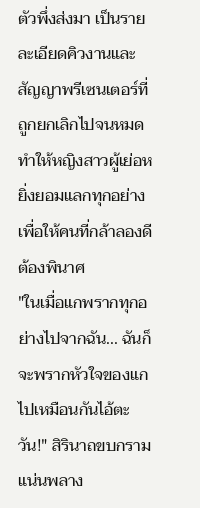ตัวพึ่งส่งมา เป็นรายละเอียดคิวงานและสัญญาพรีเซนเตอร์ที่ถูกยกเลิกไปจนหมด ทำให้หญิงสาวผู้เย่อหยิ่งยอมแลกทุกอย่างเพื่อให้คนที่กล้าลองดีต้องพินาศ
"ในเมื่อแกพรากทุกอย่างไปจากฉัน... ฉันก็จะพรากหัวใจของแกไปเหมือนกันไอ้ตะวัน!" สิรินาถขบกรามแน่นพลาง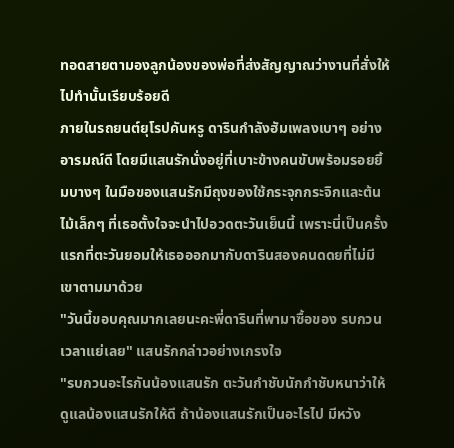ทอดสายตามองลูกน้องของพ่อที่ส่งสัญญาณว่างานที่สั่งให้ไปทำนั้นเรียบร้อยดี
ภายในรถยนต์ยุโรปคันหรู ดารินกำลังฮัมเพลงเบาๆ อย่างอารมณ์ดี โดยมีแสนรักนั่งอยู่ที่เบาะข้างคนขับพร้อมรอยยิ้มบางๆ ในมือของแสนรักมีถุงของใช้กระจุกกระจิกและต้นไม้เล็กๆ ที่เธอตั้งใจจะนำไปอวดตะวันเย็นนี้ เพราะนี่เป็นครั้งแรกที่ตะวันยอมให้เธอออกมากับดารินสองคนดดยที่ไม่มีเขาตามมาด้วย
"วันนี้ขอบคุณมากเลยนะคะพี่ดารินที่พามาซื้อของ รบกวนเวลาแย่เลย" แสนรักกล่าวอย่างเกรงใจ
"รบกวนอะไรกันน้องแสนรัก ตะวันกำชับนักกำชับหนาว่าให้ดูแลน้องแสนรักให้ดี ถ้าน้องแสนรักเป็นอะไรไป มีหวัง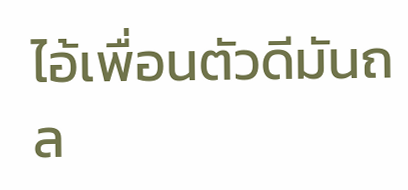ไอ้เพื่อนตัวดีมันถล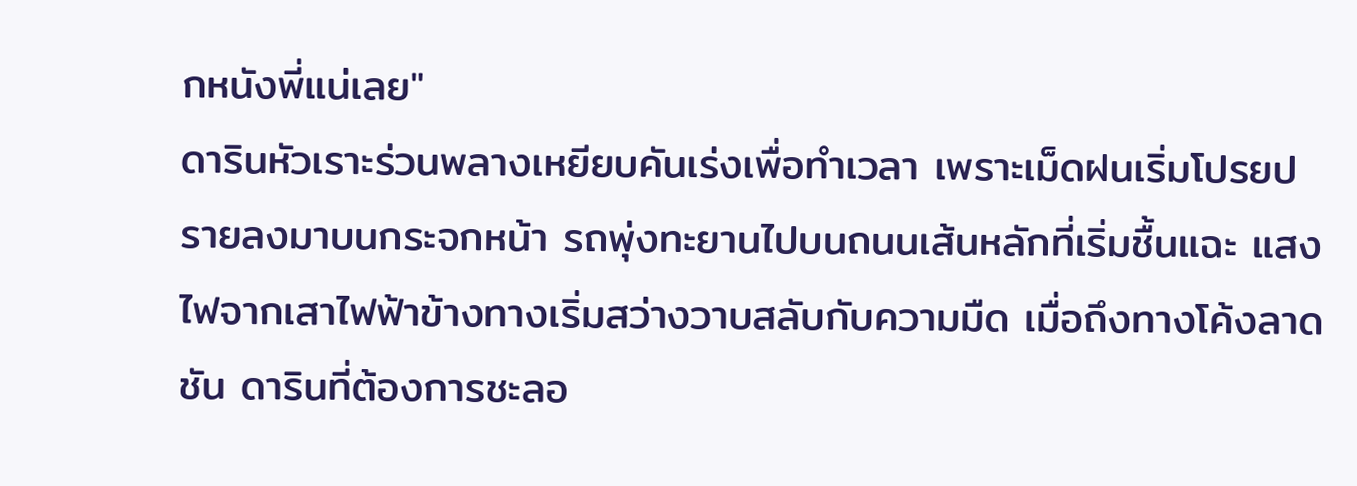กหนังพี่แน่เลย"
ดารินหัวเราะร่วนพลางเหยียบคันเร่งเพื่อทำเวลา เพราะเม็ดฝนเริ่มโปรยปรายลงมาบนกระจกหน้า รถพุ่งทะยานไปบนถนนเส้นหลักที่เริ่มชื้นแฉะ แสงไฟจากเสาไฟฟ้าข้างทางเริ่มสว่างวาบสลับกับความมืด เมื่อถึงทางโค้งลาดชัน ดารินที่ต้องการชะลอ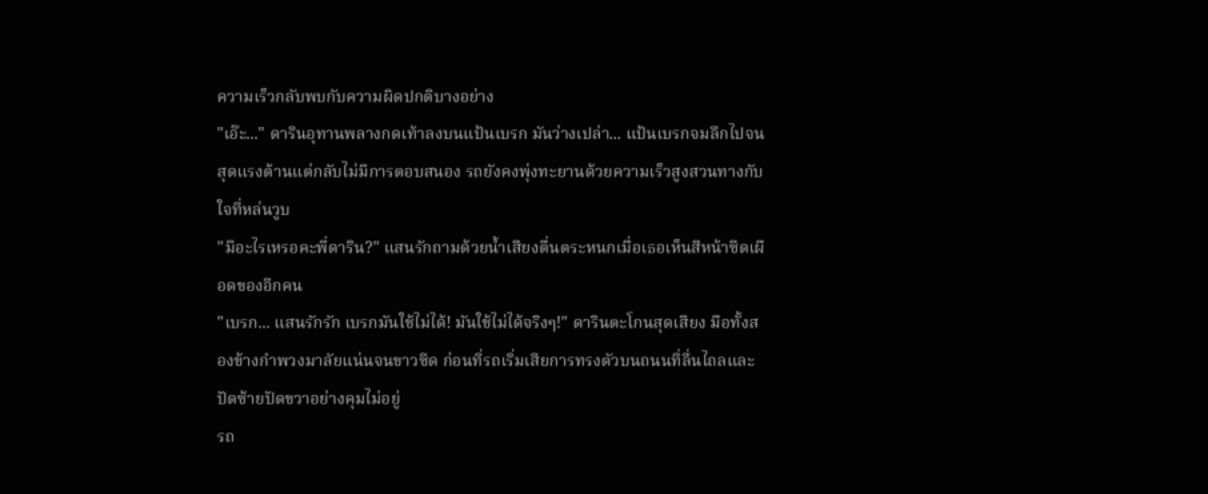ความเร็วกลับพบกับความผิดปกติบางอย่าง
"เอ๊ะ..." ดารินอุทานพลางกดเท้าลงบนแป้นเบรก มันว่างเปล่า... แป้นเบรกจมลึกไปจนสุดแรงต้านแต่กลับไม่มีการตอบสนอง รถยังคงพุ่งทะยานด้วยความเร็วสูงสวนทางกับใจที่หล่นวูบ
"มีอะไรเหรอคะพี่ดาริน?" แสนรักถามด้วยน้ำเสียงตื่นตระหนกเมื่อเธอเห็นสีหน้าซีดเผือดของอีกคน
"เบรก... แสนรักรัก เบรกมันใช้ไม่ได้! มันใช้ไม่ได้จริงๆ!" ดารินตะโกนสุดเสียง มือทั้งสองข้างกำพวงมาลัยแน่นจนขาวซีด ก่อนที่รถเริ่มเสียการทรงตัวบนถนนที่ลื่นไถลและปัดซ้ายปัดขวาอย่างคุมไม่อยู่
รถ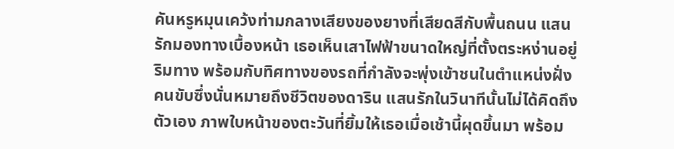คันหรูหมุนเคว้งท่ามกลางเสียงของยางที่เสียดสีกับพื้นถนน แสนรักมองทางเบื้องหน้า เธอเห็นเสาไฟฟ้าขนาดใหญ่ที่ตั้งตระหง่านอยู่ริมทาง พร้อมกับทิศทางของรถที่กำลังจะพุ่งเข้าชนในตำแหน่งฝั่งคนขับซึ่งนั่นหมายถึงชีวิตของดาริน แสนรักในวินาทีนั้นไม่ได้คิดถึงตัวเอง ภาพใบหน้าของตะวันที่ยิ้มให้เธอเมื่อเช้านี้ผุดขึ้นมา พร้อม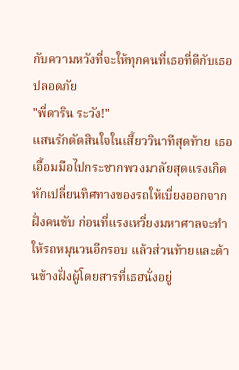กับความหวังที่จะให้ทุกคนที่เธอที่ดีกับเธอปลอดภัย
"พี่ดาริน ระวัง!"
แสนรักตัดสินใจในเสี้ยววินาทีสุดท้าย เธอเอื้อมมือไปกระชากพวงมาลัยสุดแรงเกิด หักเปลี่ยนทิศทางของรถให้เบี่ยงออกจากฝั่งคนขับ ก่อนที่แรงเหวี่ยงมหาศาลจะทำให้รถหมุนวนอีกรอบ แล้วส่วนท้ายและด้านข้างฝั่งผู้โดยสารที่เธฮนั่งอยู่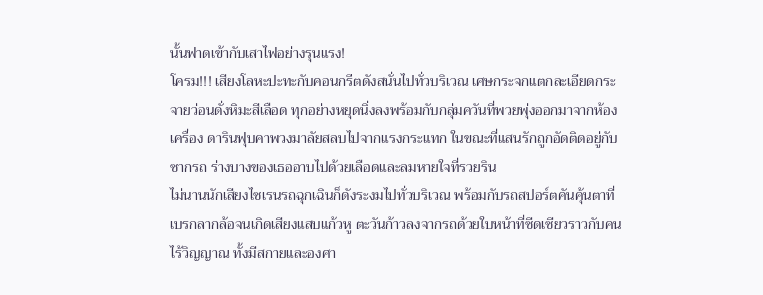นั้นฟาดเข้ากับเสาไฟอย่างรุนแรง!
โครม!!! เสียงโลหะปะทะกับคอนกรีตดังสนั่นไปทั่วบริเวณ เศษกระจกแตกละเอียดกระจายว่อนดั่งหิมะสีเลือด ทุกอย่างหยุดนิ่งลงพร้อมกับกลุ่มควันที่พวยพุ่งออกมาจากห้องเครื่อง ดารินฟุบคาพวงมาลัยสลบไปจากแรงกระแทก ในขณะที่แสนรักถูกอัดติดอยู่กับซากรถ ร่างบางของเธออาบไปด้วยเลือดและลมหายใจที่รวยริน
ไม่นานนักเสียงไซเรนรถฉุกเฉินก็ดังระงมไปทั่วบริเวณ พร้อมกับรถสปอร์ตคันคุ้นตาที่เบรกลากล้อจนเกิดเสียงแสบแก้วหู ตะวันก้าวลงจากรถด้วยใบหน้าที่ซีดเซียวราวกับคนไร้วิญญาณ ทั้งมีสกายและองศา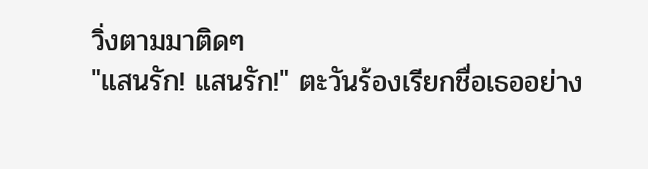วิ่งตามมาติดๆ
"แสนรัก! แสนรัก!" ตะวันร้องเรียกชื่อเธออย่าง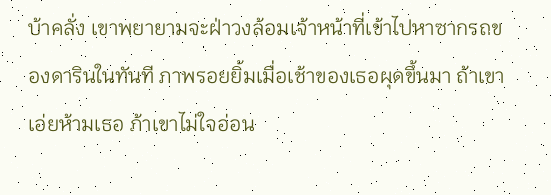บ้าคลั่ง เขาพยายามจะฝ่าวงล้อมเจ้าหน้าที่เข้าไปหาซากรถของดารินในทันที ภาพรอยยิ้มเมื่อเช้าของเธอผุดขึ้นมา ถ้าเขาเอ่ยห้ามเธอ ภ้าเขาไม่ใจอ่อน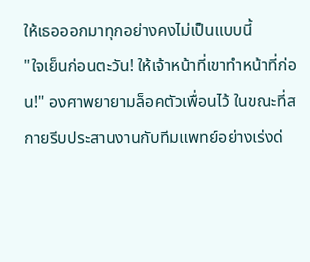ให้เธอออกมาทุกอย่างคงไม่เป็นแบบนี้
"ใจเย็นก่อนตะวัน! ให้เจ้าหน้าที่เขาทำหน้าที่ก่อน!" องศาพยายามล็อคตัวเพื่อนไว้ ในขณะที่สกายรีบประสานงานกับทีมแพทย์อย่างเร่งด่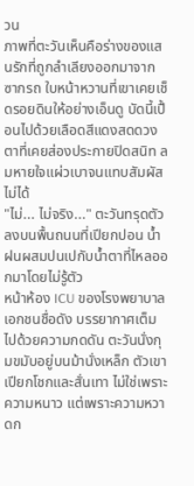วน
ภาพที่ตะวันเห็นคือร่างของแสนรักที่ถูกลำเลียงออกมาจากซากรถ ใบหน้าหวานที่เขาเคยเช็ดรอยดินให้อย่างเอ็นดู บัดนี้เปื้อนไปด้วยเลือดสีแดงสดดวงตาที่เคยส่องประกายปิดสนิท ลมหายใจแผ่วเบาจนแทบสัมผัสไม่ได้
"ไม่... ไม่จริง..." ตะวันทรุดตัวลงบนพื้นถนนที่เปียกปอน น้ำฝนผสมปนเปกับน้ำตาที่ไหลออกมาโดยไม่รู้ตัว
หน้าห้อง ICU ของโรงพยาบาลเอกชนชื่อดัง บรรยากาศเต็มไปด้วยความกดดัน ตะวันนั่งกุมขมับอยู่บนม้านั่งเหล็ก ตัวเขาเปียกโชกและสั่นเทา ไม่ใช่เพราะความหนาว แต่เพราะความหวาดก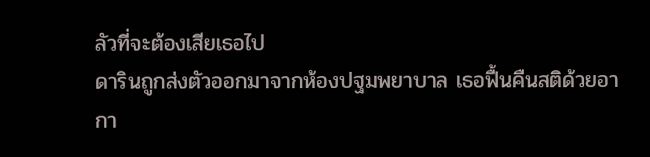ลัวที่จะต้องเสียเธอไป
ดารินถูกส่งตัวออกมาจากห้องปฐมพยาบาล เธอฟื้นคืนสติด้วยอากา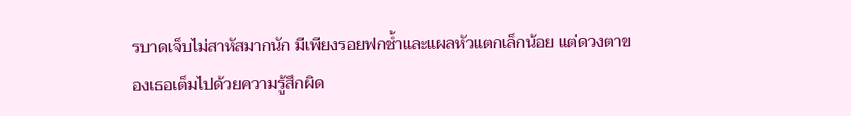รบาดเจ็บไม่สาหัสมากนัก มีเพียงรอยฟกช้ำและแผลหัวแตกเล็กน้อย แต่ดวงตาของเธอเต็มไปด้วยความรู้สึกผิด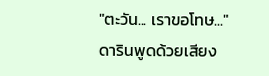"ตะวัน... เราขอโทษ..." ดารินพูดด้วยเสียง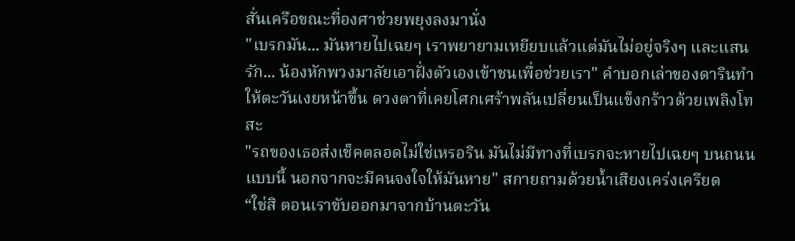สั่นเครือขณะที่องศาช่วยพยุงลงมานั่ง
"เบรกมัน... มันหายไปเฉยๆ เราพยายามเหยียบแล้วแต่มันไม่อยู่จริงๆ และแสนรัก... น้องหักพวงมาลัยเอาฝั่งตัวเองเข้าชนเพื่อช่วยเรา" คำบอกเล่าของดารินทำให้ตะวันเงยหน้าขึ้น ดวงตาที่เคยโศกเศร้าพลันเปลี่ยนเป็นแข็งกร้าวด้วยเพลิงโทสะ
"รถของเธอส่งเช็คตลอดไม่ใช่เหรอริน มันไม่มีทางที่เบรกจะหายไปเฉยๆ บนถนนแบบนี้ นอกจากจะมีคนจงใจให้มันหาย" สกายถามด้วยน้ำเสียงเคร่งเครียด
“ใช่สิ ตอนเราขับออกมาจากบ้านตะวัน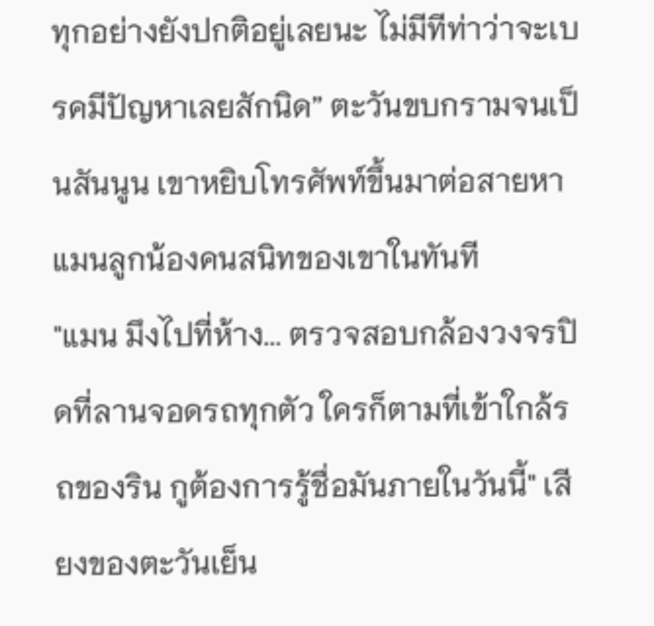ทุกอย่างยังปกติอยู่เลยนะ ไม่มีทีท่าว่าจะเบรคมีปัญหาเลยสักนิด” ตะวันขบกรามจนเป็นสันนูน เขาหยิบโทรศัพท์ขึ้นมาต่อสายหาแมนลูกน้องคนสนิทของเขาในทันที
"แมน มึงไปที่ห้าง... ตรวจสอบกล้องวงจรปิดที่ลานจอดรถทุกตัว ใครก็ตามที่เข้าใกล้รถของริน กูต้องการรู้ชื่อมันภายในวันนี้" เสียงของตะวันเย็น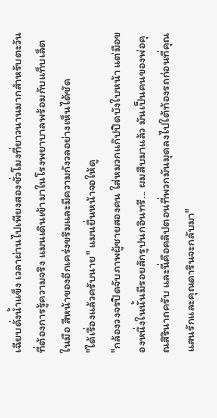เฉียบดั่งน้ำแข็ง เวลาผ่านไปเพียงสองชั่วโมงที่ยาวนานมากสำหรับตะวันที่ต้องการรู้ความจริง แมนเดินเข้ามาในโรงพยาบาลพร้อมกับแท็บเล็ตในมือ สีหน้าของอีกเคร่งขรึมและมีความกังวลอย่างเห็นได้ชัด
"ได้เรื่องแล้วครับนาย" แมนยื่นหน้าจอให้ดู
"กล้องวงจรปิดจับภาพผู้ชายสองคน ใส่หมวกแก๊ปปิดบังใบหน้า แต่มือของหนึ่งในนั้นมีรอยสักรูปนกอินทรี... ผมสืบมาแล้ว มันเป็นคนของพ่อคุณสิรินาถครับ และนี่คือคลิปตอนที่พวกมันมุดลงไปใต้ท้องรถก่อนที่คุณแสนรักและคุณดารินจะกลับมา"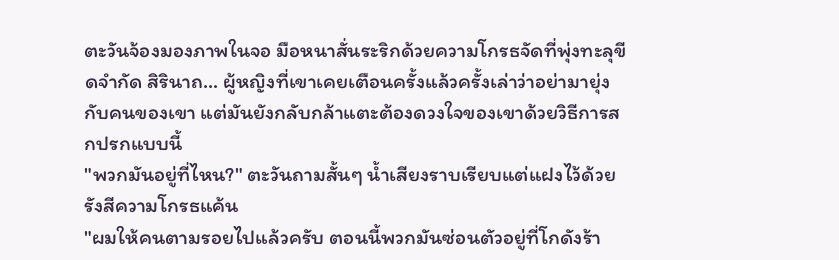ตะวันจ้องมองภาพในจอ มือหนาสั่นระริกด้วยความโกรธจัดที่พุ่งทะลุขีดจำกัด สิรินาถ... ผู้หญิงที่เขาเคยเตือนครั้งแล้วครั้งเล่าว่าอย่ามายุ่งกับคนของเขา แต่มันยังกลับกล้าแตะต้องดวงใจของเขาด้วยวิธีการสกปรกแบบนี้
"พวกมันอยู่ที่ไหน?" ตะวันถามสั้นๆ น้ำเสียงราบเรียบแต่แฝงไว้ด้วยรังสีความโกรธแค้น
"ผมให้คนตามรอยไปแล้วครับ ตอนนี้พวกมันซ่อนตัวอยู่ที่โกดังร้า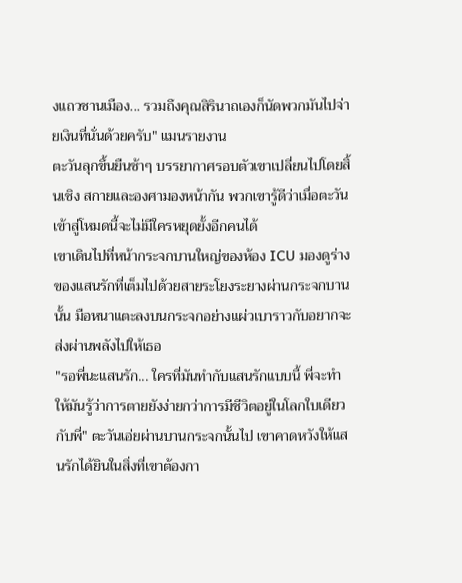งแถวชานเมือง... รวมถึงคุณสิรินาถเองก็นัดพวกมันไปจ่ายเงินที่นั่นด้วยครับ" แมนรายงาน
ตะวันลุกขึ้นยืนช้าๆ บรรยากาศรอบตัวเขาเปลี่ยนไปโดยสิ้นเชิง สกายและองศามองหน้ากัน พวกเขารู้ดีว่าเมื่อตะวันเข้าสู่โหมดนี้จะไม่มีใครหยุดยั้งอีกคนได้
เขาเดินไปที่หน้ากระจกบานใหญ่ของห้อง ICU มองดูร่างของแสนรักที่เต็มไปด้วยสายระโยงระยางผ่านกระจกบานนั้น มือหนาแตะลงบนกระจกอย่างแผ่วเบาราวกับอยากจะส่งผ่านพลังไปให้เธอ
"รอพี่นะแสนรัก... ใครที่มันทำกับแสนรักแบบนี้ พี่จะทำให้มันรู้ว่าการตายยังง่ายกว่าการมีชีวิตอยู่ในโลกใบเดียวกับพี่" ตะวันเอ่ยผ่านบานกระจกนั้นไป เขาคาดหวังให้แสนรักได้ยินในสิ่งที่เขาต้องกา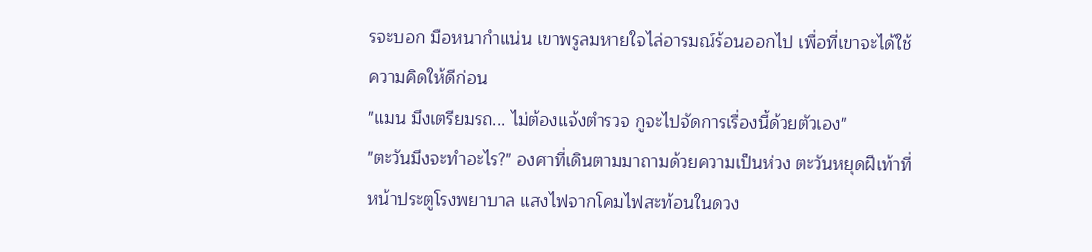รจะบอก มือหนากำแน่น เขาพรูลมหายใจไล่อารมณ์ร้อนออกไป เพื่อที่เขาจะได้ใช้ความคิดให้ดีก่อน
"แมน มึงเตรียมรถ... ไม่ต้องแจ้งตำรวจ กูจะไปจัดการเรื่องนี้ด้วยตัวเอง"
"ตะวันมึงจะทำอะไร?" องศาที่เดินตามมาถามด้วยความเป็นห่วง ตะวันหยุดฝีเท้าที่หน้าประตูโรงพยาบาล แสงไฟจากโคมไฟสะท้อนในดวง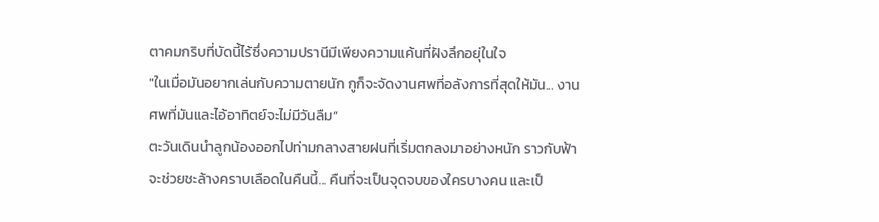ตาคมกริบที่บัดนี้ไร้ซึ่งความปรานีมีเพียงความแค้นที่ฝังลึกอยุ่ในใจ
"ในเมื่อมันอยากเล่นกับความตายนัก กูก็จะจัดงานศพที่อลังการที่สุดให้มัน... งานศพที่มันและไอ้อาทิตย์จะไม่มีวันลืม”
ตะวันเดินนำลูกน้องออกไปท่ามกลางสายฝนที่เริ่มตกลงมาอย่างหนัก ราวกับฟ้าจะช่วยชะล้างคราบเลือดในคืนนี้... คืนที่จะเป็นจุดจบของใครบางคน และเป็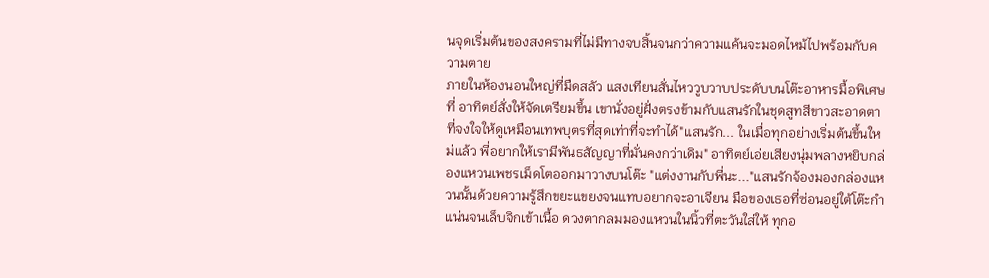นจุดเริ่มต้นของสงครามที่ไม่มีทางจบสิ้นจนกว่าความแค้นจะมอดไหม้ไปพร้อมกับความตาย
ภายในห้องนอนใหญ่ที่มืดสลัว แสงเทียนสั่นไหววูบวาบประดับบนโต๊ะอาหารมื้อพิเศษที่ อาทิตย์สั่งให้จัดเตรียมขึ้น เขานั่งอยู่ฝั่งตรงข้ามกับแสนรักในชุดสูทสีขาวสะอาดตาที่จงใจให้ดูเหมือนเทพบุตรที่สุดเท่าที่จะทำได้"แสนรัก... ในเมื่อทุกอย่างเริ่มต้นขึ้นใหม่แล้ว พี่อยากให้เรามีพันธสัญญาที่มั่นคงกว่าเดิม" อาทิตย์เอ่ยเสียงนุ่มพลางหยิบกล่องแหวนเพชรเม็ดโตออกมาวางบนโต๊ะ "แต่งงานกับพี่นะ..."แสนรักจ้องมองกล่องแหวนนั้นด้วยความรู้สึกขยะแขยงจนแทบอยากจะอาเจียน มือของเธอที่ซ่อนอยู่ใต้โต๊ะกำแน่นจนเล็บจิกเข้าเนื้อ ดวงตากลมมองแหวนในนิ้วที่ตะวันใส่ให้ ทุกอ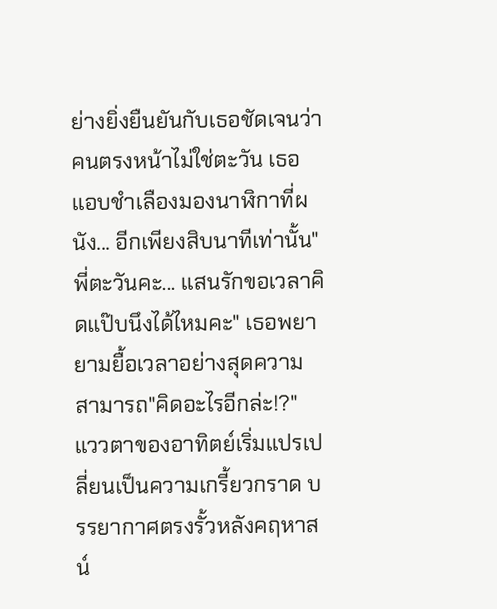ย่างยิ่งยืนยันกับเธอชัดเจนว่าคนตรงหน้าไม่ใช่ตะวัน เธอแอบชำเลืองมองนาฬิกาที่ผนัง... อีกเพียงสิบนาทีเท่านั้น"พี่ตะวันคะ... แสนรักขอเวลาคิดแป๊บนึงได้ไหมคะ" เธอพยายามยื้อเวลาอย่างสุดความสามารถ"คิดอะไรอีกล่ะ!?" แววตาของอาทิตย์เริ่มแปรเปลี่ยนเป็นความเกรี้ยวกราด บรรยากาศตรงรั้วหลังคฤหาสน์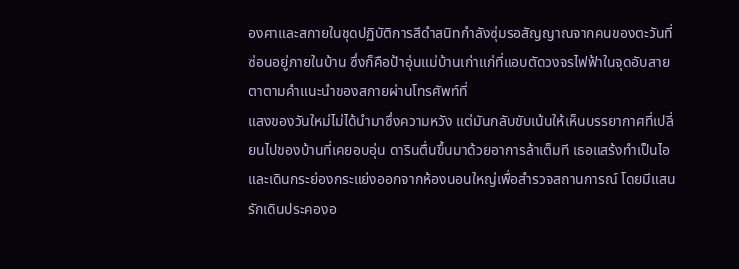องศาและสกายในชุดปฏิบัติการสีดำสนิทกำลังซุ่มรอสัญญาณจากคนของตะวันที่ซ่อนอยู่ภายในบ้าน ซึ่งก็คือป้าอุ่นแม่บ้านเก่าแก่ที่แอบตัดวงจรไฟฟ้าในจุดอับสายตาตามคำแนะนำของสกายผ่านโทรศัพท์ที่
แสงของวันใหม่ไม่ได้นำมาซึ่งความหวัง แต่มันกลับขับเน้นให้เห็นบรรยากาศที่เปลี่ยนไปของบ้านที่เคยอบอุ่น ดารินตื่นขึ้นมาด้วยอาการล้าเต็มที เธอแสร้งทำเป็นไอและเดินกระย่องกระแย่งออกจากห้องนอนใหญ่เพื่อสำรวจสถานการณ์ โดยมีแสนรักเดินประคองอ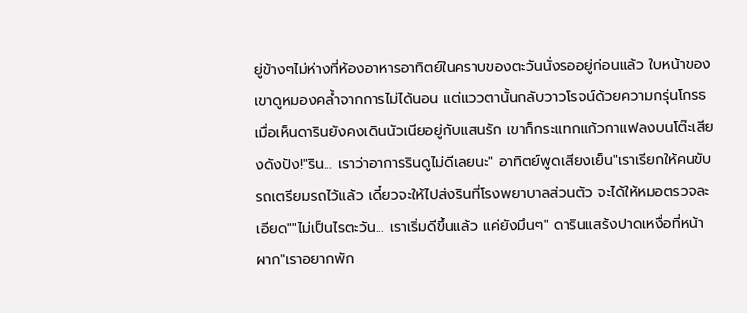ยู่ข้างๆไม่ห่างที่ห้องอาหารอาทิตย์ในคราบของตะวันนั่งรออยู่ก่อนแล้ว ใบหน้าของเขาดูหมองคล้ำจากการไม่ได้นอน แต่แววตานั้นกลับวาวโรจน์ด้วยความกรุ่นโกรธ เมื่อเห็นดารินยังคงเดินนัวเนียอยู่กับแสนรัก เขาก็กระแทกแก้วกาแฟลงบนโต๊ะเสียงดังปัง!"ริน... เราว่าอาการรินดูไม่ดีเลยนะ" อาทิตย์พูดเสียงเย็น"เราเรียกให้คนขับรถเตรียมรถไว้แล้ว เดี๋ยวจะให้ไปส่งรินที่โรงพยาบาลส่วนตัว จะได้ให้หมอตรวจละเอียด""ไม่เป็นไรตะวัน... เราเริ่มดีขึ้นแล้ว แค่ยังมึนๆ" ดารินแสร้งปาดเหงื่อที่หน้าผาก"เราอยากพัก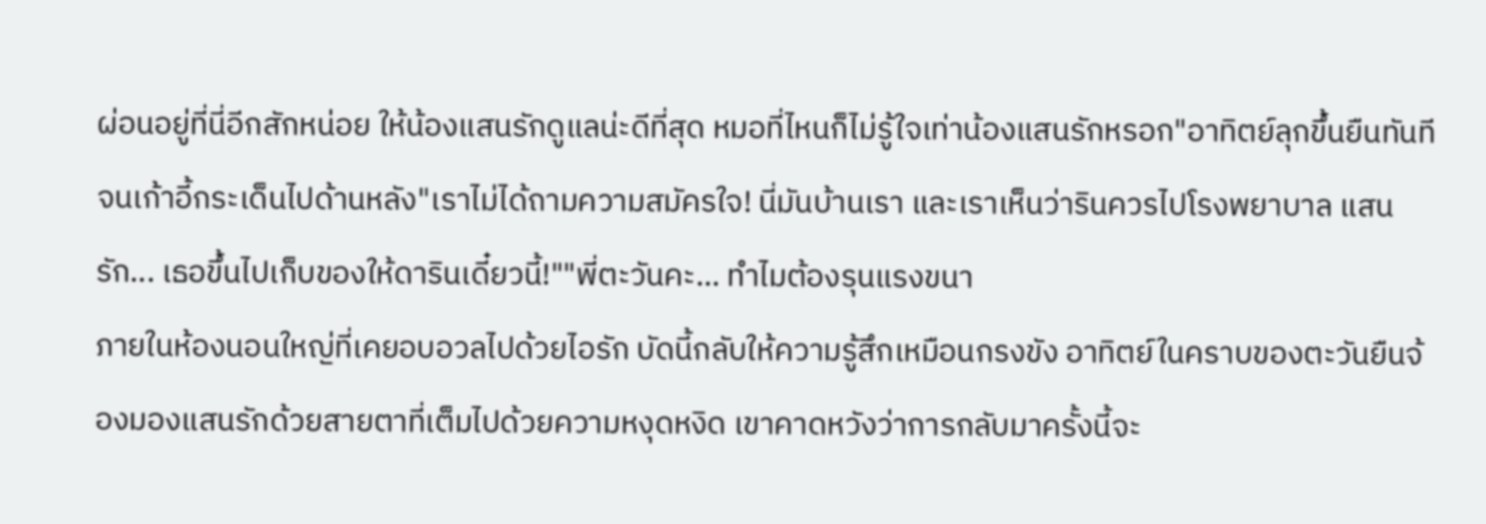ผ่อนอยู่ที่นี่อีกสักหน่อย ให้น้องแสนรักดูแลน่ะดีที่สุด หมอที่ไหนก็ไม่รู้ใจเท่าน้องแสนรักหรอก"อาทิตย์ลุกขึ้นยืนทันทีจนเก้าอี้กระเด็นไปด้านหลัง"เราไม่ได้ถามความสมัครใจ! นี่มันบ้านเรา และเราเห็นว่ารินควรไปโรงพยาบาล แสนรัก... เธอขึ้นไปเก็บของให้ดารินเดี๋ยวนี้!""พี่ตะวันคะ... ทำไมต้องรุนแรงขนา
ภายในห้องนอนใหญ่ที่เคยอบอวลไปด้วยไอรัก บัดนี้กลับให้ความรู้สึกเหมือนกรงขัง อาทิตย์ในคราบของตะวันยืนจ้องมองแสนรักด้วยสายตาที่เต็มไปด้วยความหงุดหงิด เขาคาดหวังว่าการกลับมาครั้งนี้จะ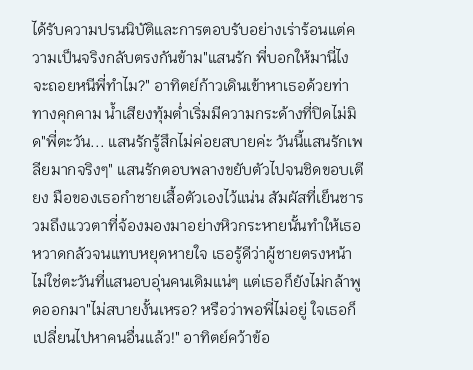ได้รับความปรนนิบัติและการตอบรับอย่างเร่าร้อนแต่ความเป็นจริงกลับตรงกันข้าม"แสนรัก พี่บอกให้มานี่ไง จะถอยหนีพี่ทำไม?" อาทิตย์ก้าวเดินเข้าหาเธอด้วยท่าทางคุกคาม น้ำเสียงทุ้มต่ำเริ่มมีความกระด้างที่ปิดไม่มิด"พี่ตะวัน... แสนรักรู้สึกไม่ค่อยสบายค่ะ วันนี้แสนรักเพลียมากจริงๆ" แสนรักตอบพลางขยับตัวไปจนชิดขอบเตียง มือของเธอกำชายเสื้อตัวเองไว้แน่น สัมผัสที่เย็นชารวมถึงแววตาที่จ้องมองมาอย่างหิวกระหายนั้นทำให้เธอหวาดกลัวจนแทบหยุดหายใจ เธอรู้ดีว่าผู้ชายตรงหน้าไม่ใช่ตะวันที่แสนอบอุ่นคนเดิมแน่ๆ แต่เธอก็ยังไม่กล้าพูดออกมา"ไม่สบายงั้นเหรอ? หรือว่าพอพี่ไม่อยู่ ใจเธอก็เปลี่ยนไปหาคนอื่นแล้ว!" อาทิตย์คว้าข้อ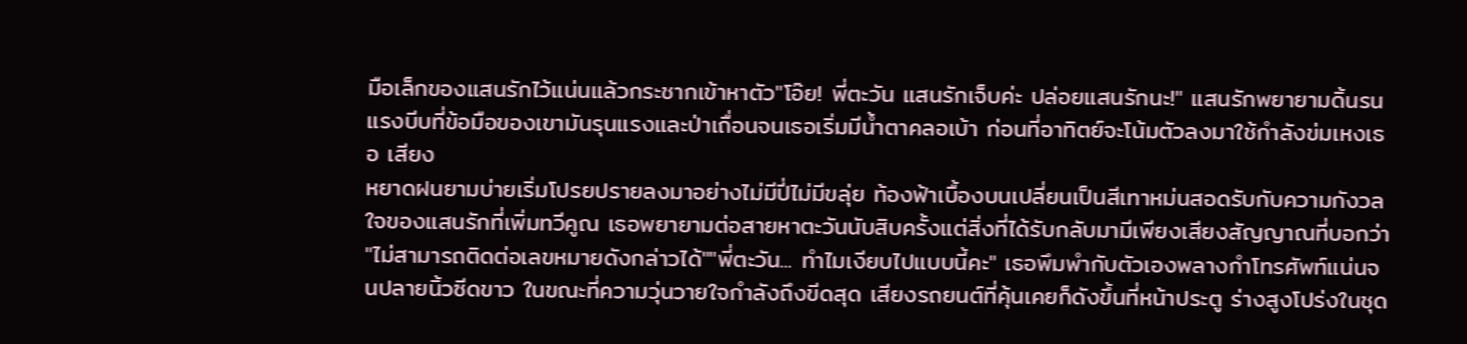มือเล็กของแสนรักไว้แน่นแล้วกระชากเข้าหาตัว"โอ๊ย! พี่ตะวัน แสนรักเจ็บค่ะ ปล่อยแสนรักนะ!" แสนรักพยายามดิ้นรน แรงบีบที่ข้อมือของเขามันรุนแรงและป่าเถื่อนจนเธอเริ่มมีน้ำตาคลอเบ้า ก่อนที่อาทิตย์จะโน้มตัวลงมาใช้กำลังข่มเหงเธอ เสียง
หยาดฝนยามบ่ายเริ่มโปรยปรายลงมาอย่างไม่มีปี่ไม่มีขลุ่ย ท้องฟ้าเบื้องบนเปลี่ยนเป็นสีเทาหม่นสอดรับกับความกังวลใจของแสนรักที่เพิ่มทวีคูณ เธอพยายามต่อสายหาตะวันนับสิบครั้งแต่สิ่งที่ได้รับกลับมามีเพียงเสียงสัญญาณที่บอกว่า "ไม่สามารถติดต่อเลขหมายดังกล่าวได้""พี่ตะวัน... ทำไมเงียบไปแบบนี้คะ" เธอพึมพำกับตัวเองพลางกำโทรศัพท์แน่นจนปลายนิ้วซีดขาว ในขณะที่ความวุ่นวายใจกำลังถึงขีดสุด เสียงรถยนต์ที่คุ้นเคยก็ดังขึ้นที่หน้าประตู ร่างสูงโปร่งในชุด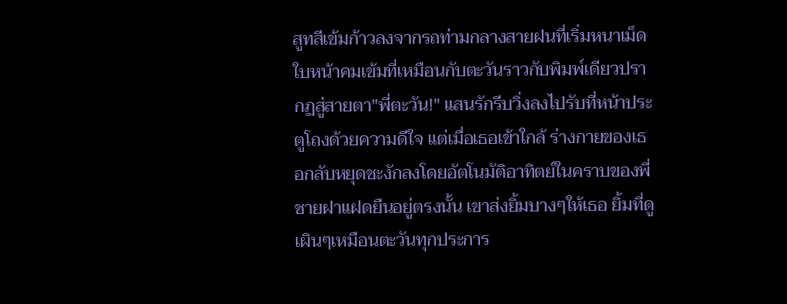สูทสีเข้มก้าวลงจากรถท่ามกลางสายฝนที่เริ่มหนาเม็ด ใบหน้าคมเข้มที่เหมือนกับตะวันราวกับพิมพ์เดียวปรากฏสู่สายตา"พี่ตะวัน!" แสนรักรีบวิ่งลงไปรับที่หน้าประตูโถงด้วยความดีใจ แต่เมื่อเธอเข้าใกล้ ร่างกายของเธอกลับหยุดชะงักลงโดยอัตโนมัติอาทิตย์ในคราบของพี่ชายฝาแฝดยืนอยู่ตรงนั้น เขาส่งยิ้มบางๆให้เธอ ยิ้มที่ดูเผินๆเหมือนตะวันทุกประการ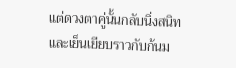แต่ดวงตาคู่นั้นกลับนิ่งสนิทและเย็นเยียบราวกับก้นม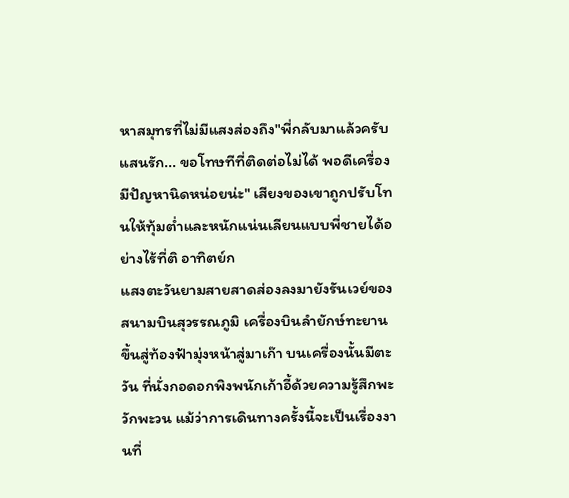หาสมุทรที่ไม่มีแสงส่องถึง"พี่กลับมาแล้วครับแสนรัก... ขอโทษทีที่ติดต่อไม่ได้ พอดีเครื่องมีปัญหานิดหน่อยน่ะ" เสียงของเขาถูกปรับโทนให้ทุ้มต่ำและหนักแน่นเลียนแบบพี่ชายได้อย่างไร้ที่ติ อาทิตย์ก
แสงตะวันยามสายสาดส่องลงมายังรันเวย์ของสนามบินสุวรรณภูมิ เครื่องบินลำยักษ์ทะยานขึ้นสู่ท้องฟ้ามุ่งหน้าสู่มาเก๊า บนเครื่องนั้นมีตะวัน ที่นั่งกอดอกพิงพนักเก้าอี้ด้วยความรู้สึกพะวักพะวน แม้ว่าการเดินทางครั้งนี้จะเป็นเรื่องงานที่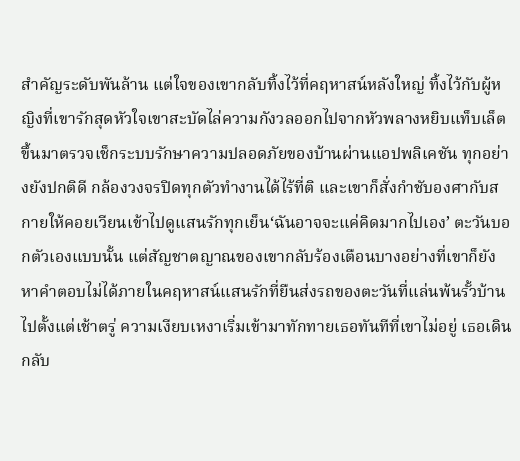สำคัญระดับพันล้าน แต่ใจของเขากลับทิ้งไว้ที่คฤหาสน์หลังใหญ่ ทิ้งไว้กับผู้หญิงที่เขารักสุดหัวใจเขาสะบัดไล่ความกังวลออกไปจากหัวพลางหยิบแท็บเล็ตขึ้นมาตรวจเช็กระบบรักษาความปลอดภัยของบ้านผ่านแอปพลิเคชัน ทุกอย่างยังปกติดี กล้องวงจรปิดทุกตัวทำงานได้ไร้ที่ติ และเขาก็สั่งกำชับองศากับสกายให้คอยเวียนเข้าไปดูแสนรักทุกเย็น‘ฉันอาจจะแค่คิดมากไปเอง’ ตะวันบอกตัวเองแบบนั้น แต่สัญชาตญาณของเขากลับร้องเตือนบางอย่างที่เขาก็ยังหาคำตอบไม่ได้ภายในคฤหาสน์แสนรักที่ยืนส่งรถของตะวันที่แล่นพ้นรั้วบ้านไปตั้งแต่เช้าตรู่ ความเงียบเหงาเริ่มเข้ามาทักทายเธอทันทีที่เขาไม่อยู่ เธอเดินกลับ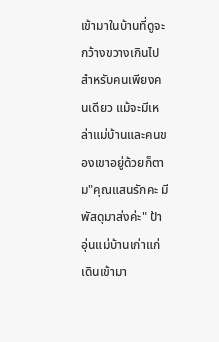เข้ามาในบ้านที่ดูจะกว้างขวางเกินไปสำหรับคนเพียงคนเดียว แม้จะมีเหล่าแม่บ้านและคนของเขาอยู่ด้วยก็ตาม"คุณแสนรักคะ มีพัสดุมาส่งค่ะ" ป้าอุ่นแม่บ้านเก่าแก่เดินเข้ามา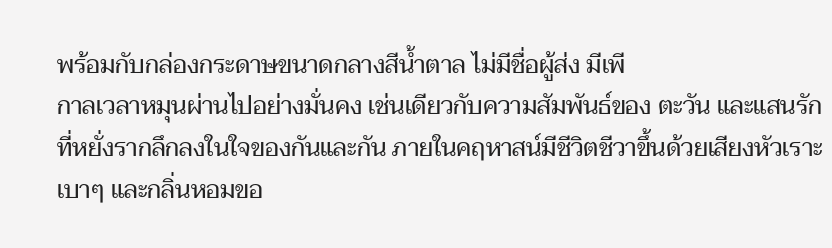พร้อมกับกล่องกระดาษขนาดกลางสีน้ำตาล ไม่มีชื่อผู้ส่ง มีเพี
กาลเวลาหมุนผ่านไปอย่างมั่นคง เช่นเดียวกับความสัมพันธ์ของ ตะวัน และแสนรักที่หยั่งรากลึกลงในใจของกันและกัน ภายในคฤหาสน์มีชีวิตชีวาขึ้นด้วยเสียงหัวเราะเบาๆ และกลิ่นหอมขอ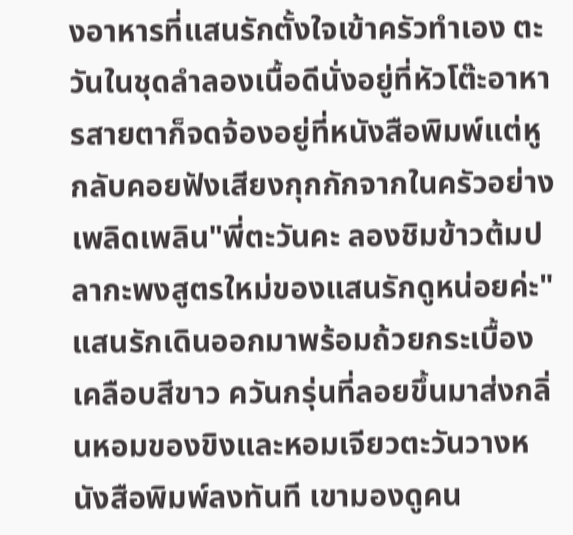งอาหารที่แสนรักตั้งใจเข้าครัวทำเอง ตะวันในชุดลำลองเนื้อดีนั่งอยู่ที่หัวโต๊ะอาหารสายตาก็จดจ้องอยู่ที่หนังสือพิมพ์แต่หูกลับคอยฟังเสียงกุกกักจากในครัวอย่างเพลิดเพลิน"พี่ตะวันคะ ลองชิมข้าวต้มปลากะพงสูตรใหม่ของแสนรักดูหน่อยค่ะ" แสนรักเดินออกมาพร้อมถ้วยกระเบื้องเคลือบสีขาว ควันกรุ่นที่ลอยขึ้นมาส่งกลิ่นหอมของขิงและหอมเจียวตะวันวางหนังสือพิมพ์ลงทันที เขามองดูคน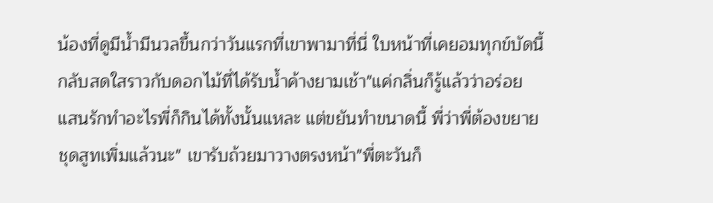น้องที่ดูมีน้ำมีนวลขึ้นกว่าวันแรกที่เขาพามาที่นี่ ใบหน้าที่เคยอมทุกข์บัดนี้กลับสดใสราวกับดอกไม้ที่ได้รับน้ำค้างยามเช้า"แค่กลิ่นก็รู้แล้วว่าอร่อย แสนรักทำอะไรพี่ก็กินได้ทั้งนั้นแหละ แต่ขยันทำขนาดนี้ พี่ว่าพี่ต้องขยายชุดสูทเพิ่มแล้วนะ" เขารับถ้วยมาวางตรงหน้า"พี่ตะวันก็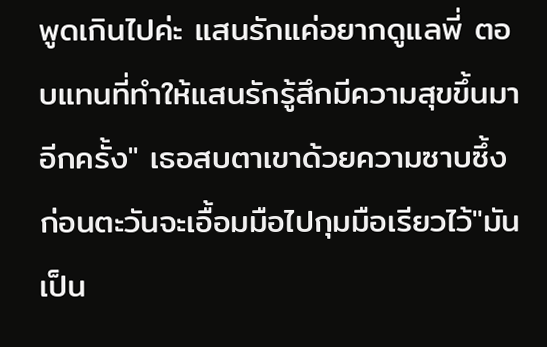พูดเกินไปค่ะ แสนรักแค่อยากดูแลพี่ ตอบแทนที่ทำให้แสนรักรู้สึกมีความสุขขึ้นมาอีกครั้ง" เธอสบตาเขาด้วยความซาบซึ้ง ก่อนตะวันจะเอื้อมมือไปกุมมือเรียวไว้"มันเป็น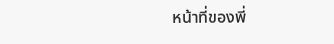หน้าที่ของพี่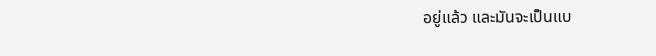อยู่แล้ว และมันจะเป็นแบ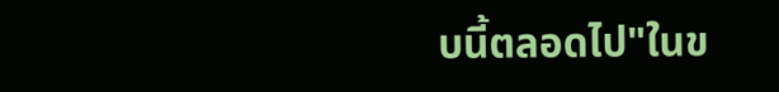บนี้ตลอดไป"ในข